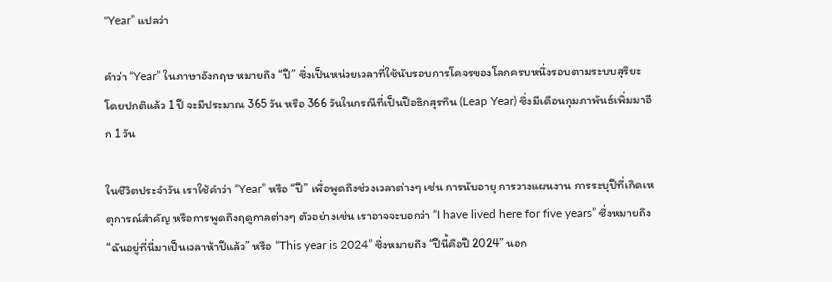"Year” แปลว่า

คำว่า “Year” ในภาษาอังกฤษ หมายถึง “ปี” ซึ่งเป็นหน่วยเวลาที่ใช้นับรอบการโคจรของโลกครบหนึ่งรอบตามระบบสุริยะ โดยปกติแล้ว 1 ปี จะมีประมาณ 365 วัน หรือ 366 วันในกรณีที่เป็นปีอธิกสุรทิน (Leap Year) ซึ่งมีเดือนกุมภาพันธ์เพิ่มมาอีก 1 วัน

ในชีวิตประจำวัน เราใช้คำว่า “Year” หรือ “ปี” เพื่อพูดถึงช่วงเวลาต่างๆ เช่น การนับอายุ การวางแผนงาน การระบุปีที่เกิดเหตุการณ์สำคัญ หรือการพูดถึงฤดูกาลต่างๆ ตัวอย่างเช่น เราอาจจะบอกว่า “I have lived here for five years” ซึ่งหมายถึง “ฉันอยู่ที่นี่มาเป็นเวลาห้าปีแล้ว” หรือ “This year is 2024” ซึ่งหมายถึง “ปีนี้คือปี 2024” นอก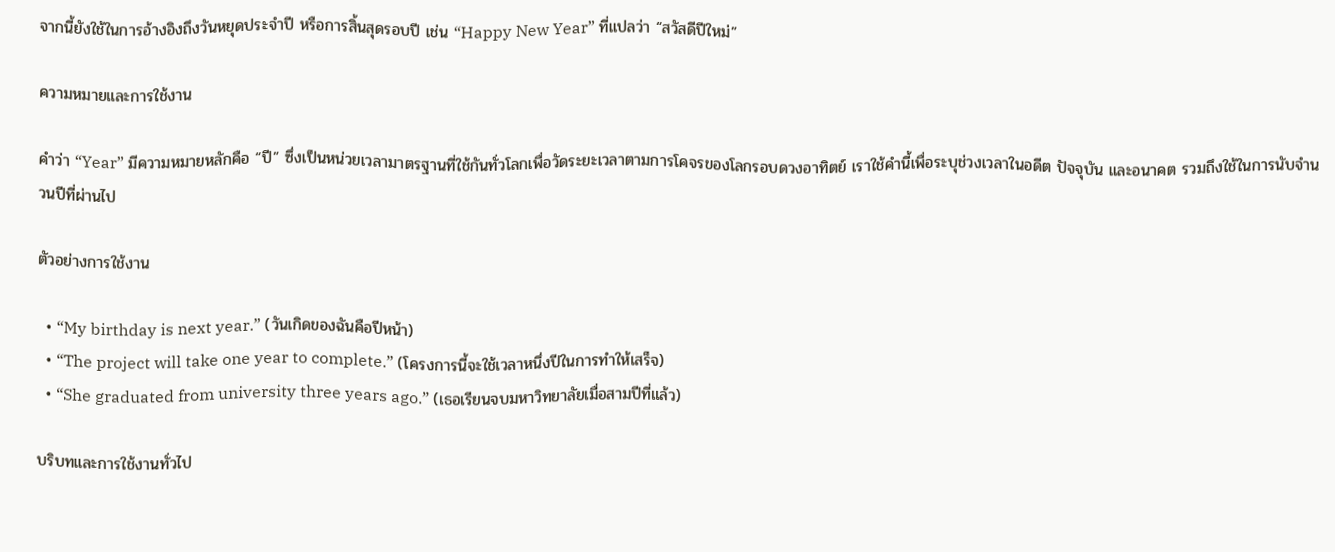จากนี้ยังใช้ในการอ้างอิงถึงวันหยุดประจำปี หรือการสิ้นสุดรอบปี เช่น “Happy New Year” ที่แปลว่า “สวัสดีปีใหม่”

ความหมายและการใช้งาน

คำว่า “Year” มีความหมายหลักคือ “ปี” ซึ่งเป็นหน่วยเวลามาตรฐานที่ใช้กันทั่วโลกเพื่อวัดระยะเวลาตามการโคจรของโลกรอบดวงอาทิตย์ เราใช้คำนี้เพื่อระบุช่วงเวลาในอดีต ปัจจุบัน และอนาคต รวมถึงใช้ในการนับจำนวนปีที่ผ่านไป

ตัวอย่างการใช้งาน

  • “My birthday is next year.” (วันเกิดของฉันคือปีหน้า)
  • “The project will take one year to complete.” (โครงการนี้จะใช้เวลาหนึ่งปีในการทำให้เสร็จ)
  • “She graduated from university three years ago.” (เธอเรียนจบมหาวิทยาลัยเมื่อสามปีที่แล้ว)

บริบทและการใช้งานทั่วไป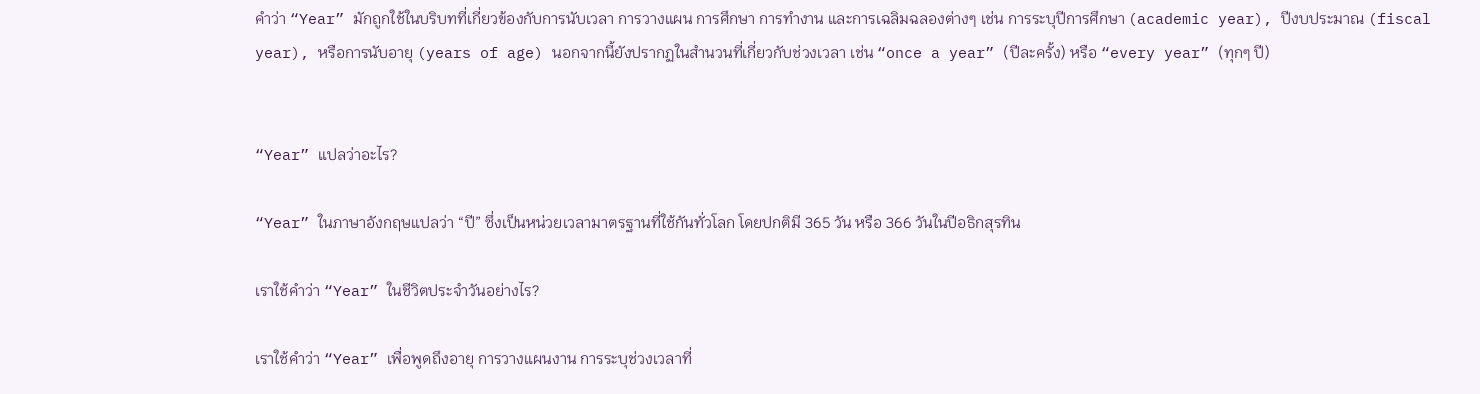คำว่า “Year” มักถูกใช้ในบริบทที่เกี่ยวข้องกับการนับเวลา การวางแผน การศึกษา การทำงาน และการเฉลิมฉลองต่างๆ เช่น การระบุปีการศึกษา (academic year), ปีงบประมาณ (fiscal year), หรือการนับอายุ (years of age) นอกจากนี้ยังปรากฏในสำนวนที่เกี่ยวกับช่วงเวลา เช่น “once a year” (ปีละครั้ง) หรือ “every year” (ทุกๆ ปี)


“Year” แปลว่าอะไร?

“Year” ในภาษาอังกฤษแปลว่า “ปี” ซึ่งเป็นหน่วยเวลามาตรฐานที่ใช้กันทั่วโลก โดยปกติมี 365 วัน หรือ 366 วันในปีอธิกสุรทิน

เราใช้คำว่า “Year” ในชีวิตประจำวันอย่างไร?

เราใช้คำว่า “Year” เพื่อพูดถึงอายุ การวางแผนงาน การระบุช่วงเวลาที่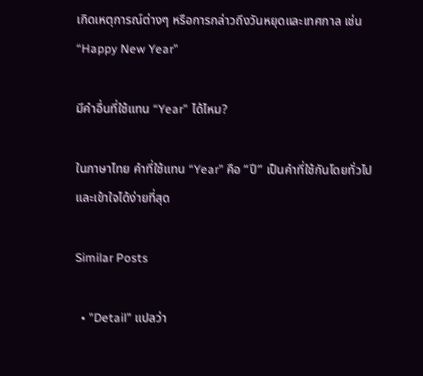เกิดเหตุการณ์ต่างๆ หรือการกล่าวถึงวันหยุดและเทศกาล เช่น “Happy New Year”

มีคำอื่นที่ใช้แทน “Year” ได้ไหม?

ในภาษาไทย คำที่ใช้แทน “Year” คือ “ปี” เป็นคำที่ใช้กันโดยทั่วไปและเข้าใจได้ง่ายที่สุด

Similar Posts

  • "Detail” แปลว่า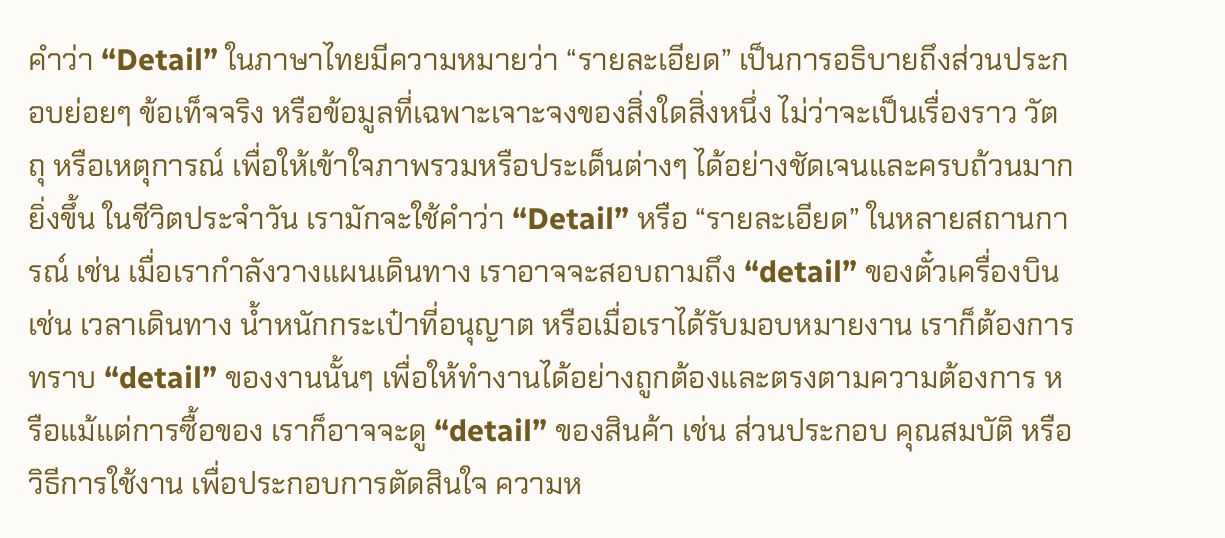คำว่า “Detail” ในภาษาไทยมีความหมายว่า “รายละเอียด” เป็นการอธิบายถึงส่วนประกอบย่อยๆ ข้อเท็จจริง หรือข้อมูลที่เฉพาะเจาะจงของสิ่งใดสิ่งหนึ่ง ไม่ว่าจะเป็นเรื่องราว วัตถุ หรือเหตุการณ์ เพื่อให้เข้าใจภาพรวมหรือประเด็นต่างๆ ได้อย่างชัดเจนและครบถ้วนมากยิ่งขึ้น ในชีวิตประจำวัน เรามักจะใช้คำว่า “Detail” หรือ “รายละเอียด” ในหลายสถานการณ์ เช่น เมื่อเรากำลังวางแผนเดินทาง เราอาจจะสอบถามถึง “detail” ของตั๋วเครื่องบิน เช่น เวลาเดินทาง น้ำหนักกระเป๋าที่อนุญาต หรือเมื่อเราได้รับมอบหมายงาน เราก็ต้องการทราบ “detail” ของงานนั้นๆ เพื่อให้ทำงานได้อย่างถูกต้องและตรงตามความต้องการ หรือแม้แต่การซื้อของ เราก็อาจจะดู “detail” ของสินค้า เช่น ส่วนประกอบ คุณสมบัติ หรือวิธีการใช้งาน เพื่อประกอบการตัดสินใจ ความห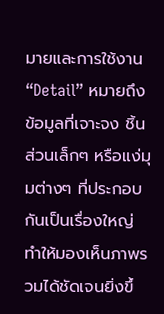มายและการใช้งาน “Detail” หมายถึง ข้อมูลที่เจาะจง ชิ้นส่วนเล็กๆ หรือแง่มุมต่างๆ ที่ประกอบกันเป็นเรื่องใหญ่ ทำให้มองเห็นภาพรวมได้ชัดเจนยิ่งขึ้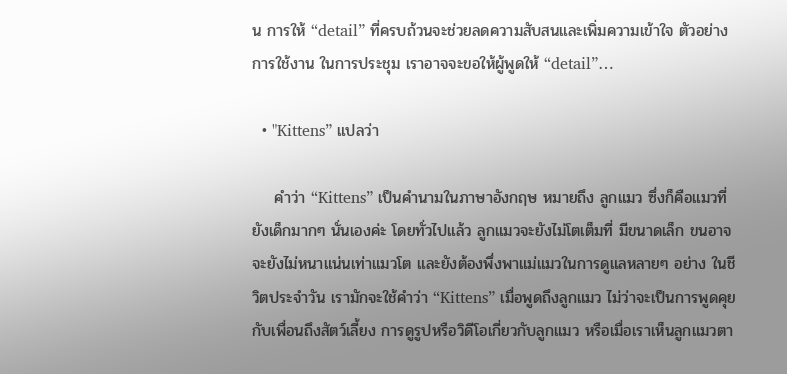น การให้ “detail” ที่ครบถ้วนจะช่วยลดความสับสนและเพิ่มความเข้าใจ ตัวอย่างการใช้งาน ในการประชุม เราอาจจะขอให้ผู้พูดให้ “detail”…

  • "Kittens” แปลว่า

    คำว่า “Kittens” เป็นคำนามในภาษาอังกฤษ หมายถึง ลูกแมว ซึ่งก็คือแมวที่ยังเด็กมากๆ นั่นเองค่ะ โดยทั่วไปแล้ว ลูกแมวจะยังไม่โตเต็มที่ มีขนาดเล็ก ขนอาจจะยังไม่หนาแน่นเท่าแมวโต และยังต้องพึ่งพาแม่แมวในการดูแลหลายๆ อย่าง ในชีวิตประจำวัน เรามักจะใช้คำว่า “Kittens” เมื่อพูดถึงลูกแมว ไม่ว่าจะเป็นการพูดคุยกับเพื่อนถึงสัตว์เลี้ยง การดูรูปหรือวิดีโอเกี่ยวกับลูกแมว หรือเมื่อเราเห็นลูกแมวตา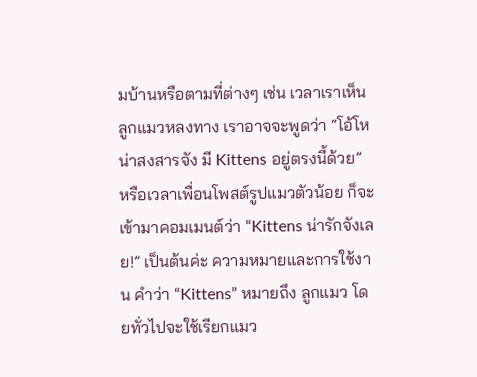มบ้านหรือตามที่ต่างๆ เช่น เวลาเราเห็นลูกแมวหลงทาง เราอาจจะพูดว่า “โอ้โห น่าสงสารจัง มี Kittens อยู่ตรงนี้ด้วย” หรือเวลาเพื่อนโพสต์รูปแมวตัวน้อย ก็จะเข้ามาคอมเมนต์ว่า “Kittens น่ารักจังเลย!” เป็นต้นค่ะ ความหมายและการใช้งาน คำว่า “Kittens” หมายถึง ลูกแมว โดยทั่วไปจะใช้เรียกแมว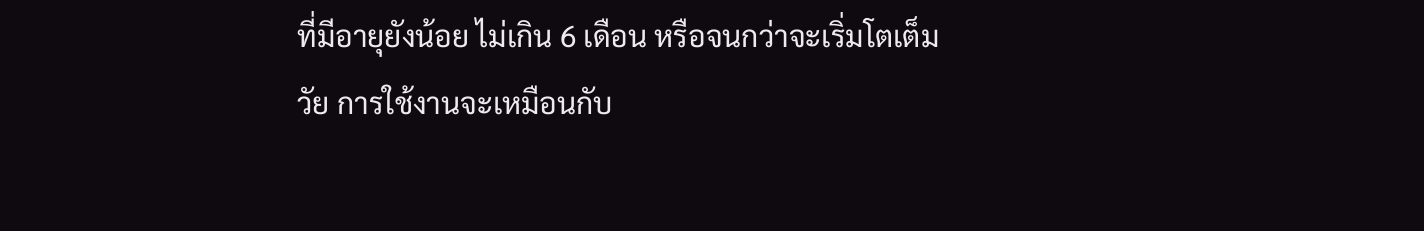ที่มีอายุยังน้อย ไม่เกิน 6 เดือน หรือจนกว่าจะเริ่มโตเต็มวัย การใช้งานจะเหมือนกับ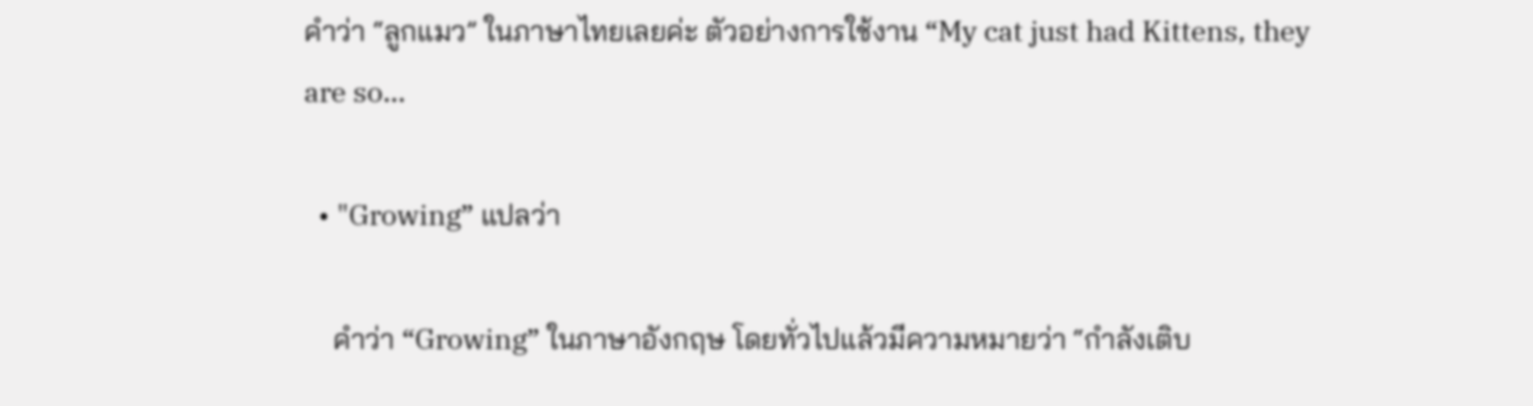คำว่า “ลูกแมว” ในภาษาไทยเลยค่ะ ตัวอย่างการใช้งาน “My cat just had Kittens, they are so…

  • "Growing” แปลว่า

    คำว่า “Growing” ในภาษาอังกฤษ โดยทั่วไปแล้วมีความหมายว่า “กำลังเติบ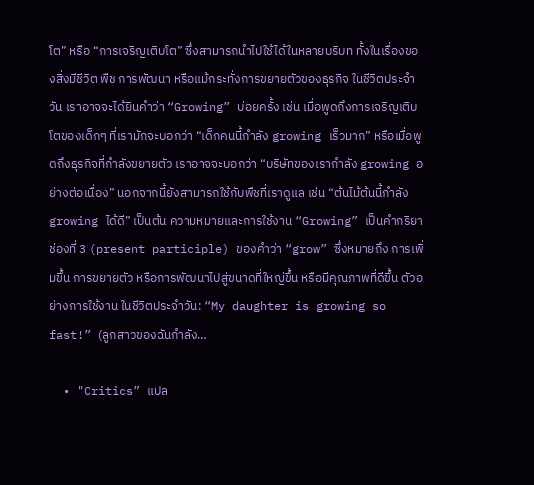โต” หรือ “การเจริญเติบโต” ซึ่งสามารถนำไปใช้ได้ในหลายบริบท ทั้งในเรื่องของสิ่งมีชีวิต พืช การพัฒนา หรือแม้กระทั่งการขยายตัวของธุรกิจ ในชีวิตประจำวัน เราอาจจะได้ยินคำว่า “Growing” บ่อยครั้ง เช่น เมื่อพูดถึงการเจริญเติบโตของเด็กๆ ที่เรามักจะบอกว่า “เด็กคนนี้กำลัง growing เร็วมาก” หรือเมื่อพูดถึงธุรกิจที่กำลังขยายตัว เราอาจจะบอกว่า “บริษัทของเรากำลัง growing อย่างต่อเนื่อง” นอกจากนี้ยังสามารถใช้กับพืชที่เราดูแล เช่น “ต้นไม้ต้นนี้กำลัง growing ได้ดี” เป็นต้น ความหมายและการใช้งาน “Growing” เป็นคำกริยาช่องที่ 3 (present participle) ของคำว่า “grow” ซึ่งหมายถึง การเพิ่มขึ้น การขยายตัว หรือการพัฒนาไปสู่ขนาดที่ใหญ่ขึ้น หรือมีคุณภาพที่ดีขึ้น ตัวอย่างการใช้งาน ในชีวิตประจำวัน: “My daughter is growing so fast!” (ลูกสาวของฉันกำลัง…

  • "Critics” แปล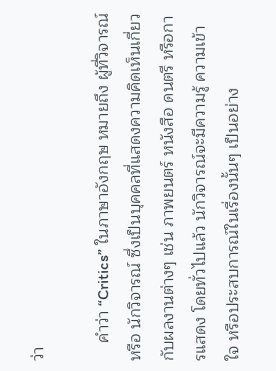ว่า

    คำว่า “Critics” ในภาษาอังกฤษ หมายถึง ผู้ที่วิจารณ์ หรือ นักวิจารณ์ ซึ่งเป็นบุคคลที่แสดงความคิดเห็นเกี่ยวกับผลงานต่างๆ เช่น ภาพยนตร์ หนังสือ ดนตรี หรือการแสดง โดยทั่วไปแล้ว นักวิจารณ์จะมีความรู้ ความเข้าใจ หรือประสบการณ์ในเรื่องนั้นๆ เป็นอย่าง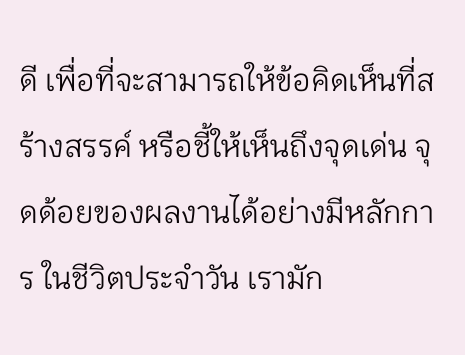ดี เพื่อที่จะสามารถให้ข้อคิดเห็นที่สร้างสรรค์ หรือชี้ให้เห็นถึงจุดเด่น จุดด้อยของผลงานได้อย่างมีหลักการ ในชีวิตประจำวัน เรามัก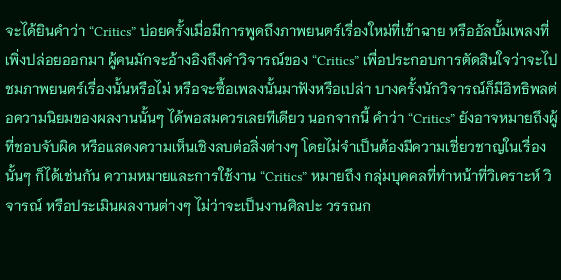จะได้ยินคำว่า “Critics” บ่อยครั้งเมื่อมีการพูดถึงภาพยนตร์เรื่องใหม่ที่เข้าฉาย หรืออัลบั้มเพลงที่เพิ่งปล่อยออกมา ผู้คนมักจะอ้างอิงถึงคำวิจารณ์ของ “Critics” เพื่อประกอบการตัดสินใจว่าจะไปชมภาพยนตร์เรื่องนั้นหรือไม่ หรือจะซื้อเพลงนั้นมาฟังหรือเปล่า บางครั้งนักวิจารณ์ก็มีอิทธิพลต่อความนิยมของผลงานนั้นๆ ได้พอสมควรเลยทีเดียว นอกจากนี้ คำว่า “Critics” ยังอาจหมายถึงผู้ที่ชอบจับผิด หรือแสดงความเห็นเชิงลบต่อสิ่งต่างๆ โดยไม่จำเป็นต้องมีความเชี่ยวชาญในเรื่องนั้นๆ ก็ได้เช่นกัน ความหมายและการใช้งาน “Critics” หมายถึง กลุ่มบุคคลที่ทำหน้าที่วิเคราะห์ วิจารณ์ หรือประเมินผลงานต่างๆ ไม่ว่าจะเป็นงานศิลปะ วรรณก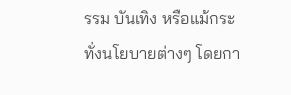รรม บันเทิง หรือแม้กระทั่งนโยบายต่างๆ โดยกา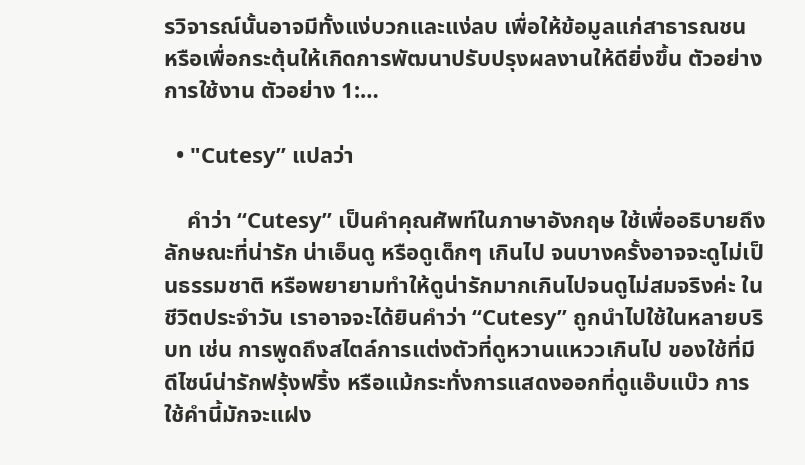รวิจารณ์นั้นอาจมีทั้งแง่บวกและแง่ลบ เพื่อให้ข้อมูลแก่สาธารณชน หรือเพื่อกระตุ้นให้เกิดการพัฒนาปรับปรุงผลงานให้ดียิ่งขึ้น ตัวอย่างการใช้งาน ตัวอย่าง 1:…

  • "Cutesy” แปลว่า

    คำว่า “Cutesy” เป็นคำคุณศัพท์ในภาษาอังกฤษ ใช้เพื่ออธิบายถึงลักษณะที่น่ารัก น่าเอ็นดู หรือดูเด็กๆ เกินไป จนบางครั้งอาจจะดูไม่เป็นธรรมชาติ หรือพยายามทำให้ดูน่ารักมากเกินไปจนดูไม่สมจริงค่ะ ในชีวิตประจำวัน เราอาจจะได้ยินคำว่า “Cutesy” ถูกนำไปใช้ในหลายบริบท เช่น การพูดถึงสไตล์การแต่งตัวที่ดูหวานแหววเกินไป ของใช้ที่มีดีไซน์น่ารักฟรุ้งฟริ้ง หรือแม้กระทั่งการแสดงออกที่ดูแอ๊บแบ๊ว การใช้คำนี้มักจะแฝง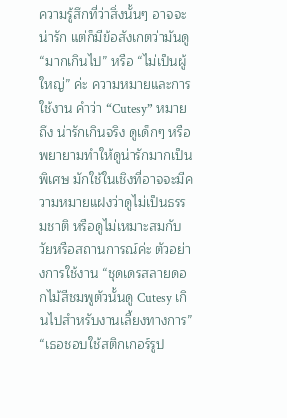ความรู้สึกที่ว่าสิ่งนั้นๆ อาจจะน่ารัก แต่ก็มีข้อสังเกตว่ามันดู “มากเกินไป” หรือ “ไม่เป็นผู้ใหญ่” ค่ะ ความหมายและการใช้งาน คำว่า “Cutesy” หมายถึง น่ารักเกินจริง ดูเด็กๆ หรือพยายามทำให้ดูน่ารักมากเป็นพิเศษ มักใช้ในเชิงที่อาจจะมีความหมายแฝงว่าดูไม่เป็นธรรมชาติ หรือดูไม่เหมาะสมกับวัยหรือสถานการณ์ค่ะ ตัวอย่างการใช้งาน “ชุดเดรสลายดอกไม้สีชมพูตัวนั้นดู Cutesy เกินไปสำหรับงานเลี้ยงทางการ” “เธอชอบใช้สติกเกอร์รูป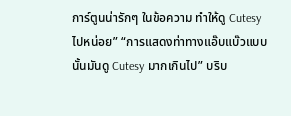การ์ตูนน่ารักๆ ในข้อความ ทำให้ดู Cutesy ไปหน่อย” “การแสดงท่าทางแอ๊บแบ๊วแบบนั้นมันดู Cutesy มากเกินไป” บริบ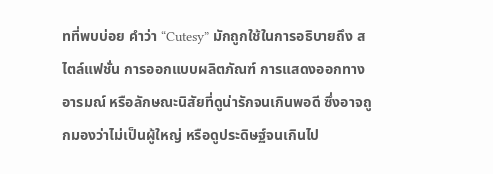ทที่พบบ่อย คำว่า “Cutesy” มักถูกใช้ในการอธิบายถึง สไตล์แฟชั่น การออกแบบผลิตภัณฑ์ การแสดงออกทางอารมณ์ หรือลักษณะนิสัยที่ดูน่ารักจนเกินพอดี ซึ่งอาจถูกมองว่าไม่เป็นผู้ใหญ่ หรือดูประดิษฐ์จนเกินไป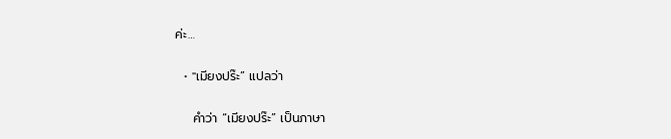ค่ะ…

  • "เมียงปร๊ะ” แปลว่า

    คำว่า “เมียงปร๊ะ” เป็นภาษา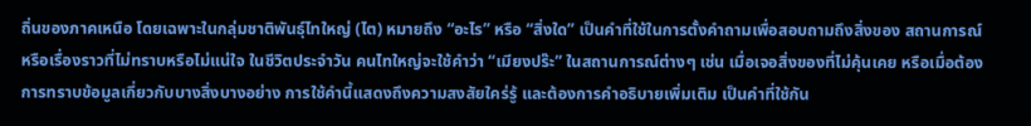ถิ่นของภาคเหนือ โดยเฉพาะในกลุ่มชาติพันธุ์ไทใหญ่ (ไต) หมายถึง “อะไร” หรือ “สิ่งใด” เป็นคำที่ใช้ในการตั้งคำถามเพื่อสอบถามถึงสิ่งของ สถานการณ์ หรือเรื่องราวที่ไม่ทราบหรือไม่แน่ใจ ในชีวิตประจำวัน คนไทใหญ่จะใช้คำว่า “เมียงปร๊ะ” ในสถานการณ์ต่างๆ เช่น เมื่อเจอสิ่งของที่ไม่คุ้นเคย หรือเมื่อต้องการทราบข้อมูลเกี่ยวกับบางสิ่งบางอย่าง การใช้คำนี้แสดงถึงความสงสัยใคร่รู้ และต้องการคำอธิบายเพิ่มเติม เป็นคำที่ใช้กัน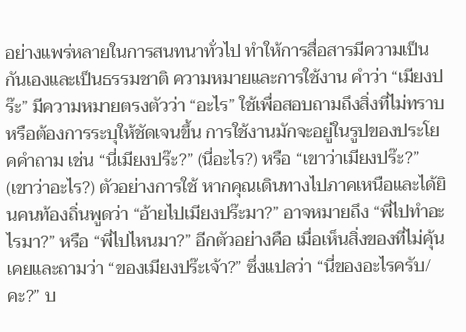อย่างแพร่หลายในการสนทนาทั่วไป ทำให้การสื่อสารมีความเป็นกันเองและเป็นธรรมชาติ ความหมายและการใช้งาน คำว่า “เมียงปร๊ะ” มีความหมายตรงตัวว่า “อะไร” ใช้เพื่อสอบถามถึงสิ่งที่ไม่ทราบ หรือต้องการระบุให้ชัดเจนขึ้น การใช้งานมักจะอยู่ในรูปของประโยคคำถาม เช่น “นี่เมียงปร๊ะ?” (นี่อะไร?) หรือ “เขาว่าเมียงปร๊ะ?” (เขาว่าอะไร?) ตัวอย่างการใช้ หากคุณเดินทางไปภาคเหนือและได้ยินคนท้องถิ่นพูดว่า “อ้ายไปเมียงปร๊ะมา?” อาจหมายถึง “พี่ไปทำอะไรมา?” หรือ “พี่ไปไหนมา?” อีกตัวอย่างคือ เมื่อเห็นสิ่งของที่ไม่คุ้นเคยและถามว่า “ของเมียงปร๊ะเจ้า?” ซึ่งแปลว่า “นี่ของอะไรครับ/คะ?” บ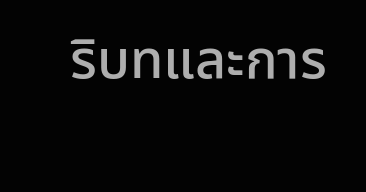ริบทและการ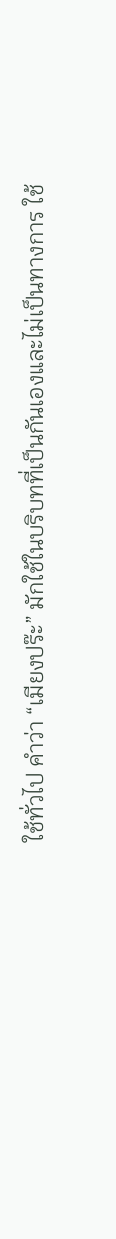ใช้ทั่วไป คำว่า “เมียงปร๊ะ” มักใช้ในบริบทที่เป็นกันเองและไม่เป็นทางการ ใช้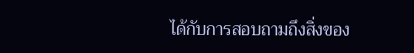ได้กับการสอบถามถึงสิ่งของ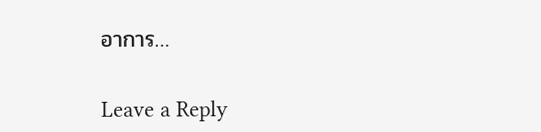อาการ…

Leave a Reply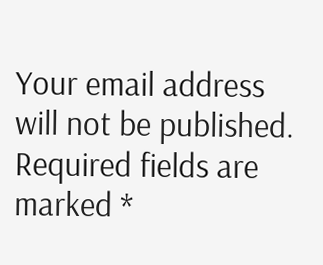Your email address will not be published. Required fields are marked *